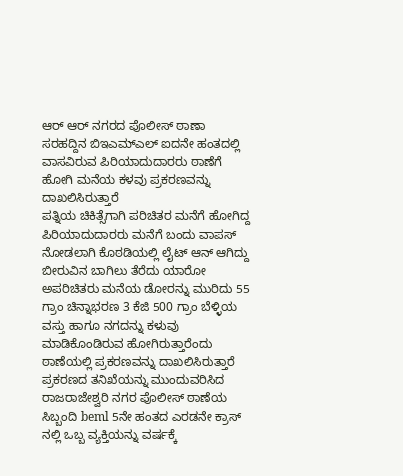ಆರ್ ಆರ್ ನಗರದ ಪೊಲೀಸ್ ಠಾಣಾ ಸರಹದ್ದಿನ ಬಿಇಎಮ್ಎಲ್ ಐದನೇ ಹಂತದಲ್ಲಿ ವಾಸವಿರುವ ಪಿರಿಯಾದುದಾರರು ಠಾಣೆಗೆ ಹೋಗಿ ಮನೆಯ ಕಳವು ಪ್ರಕರಣವನ್ನು ದಾಖಲಿಸಿರುತ್ತಾರೆ
ಪತ್ನಿಯ ಚಿಕಿತ್ಸೆಗಾಗಿ ಪರಿಚಿತರ ಮನೆಗೆ ಹೋಗಿದ್ದ ಪಿರಿಯಾದುದಾರರು ಮನೆಗೆ ಬಂದು ವಾಪಸ್ ನೋಡಲಾಗಿ ಕೊಠಡಿಯಲ್ಲಿ ಲೈಟ್ ಆನ್ ಆಗಿದ್ದು ಬೀರುವಿನ ಬಾಗಿಲು ತೆರೆದು ಯಾರೋ ಅಪರಿಚಿತರು ಮನೆಯ ಡೋರನ್ನು ಮುರಿದು 55 ಗ್ರಾಂ ಚಿನ್ನಾಭರಣ 3 ಕೆಜಿ 500 ಗ್ರಾಂ ಬೆಳ್ಳಿಯ ವಸ್ತು ಹಾಗೂ ನಗದನ್ನು ಕಳುವು ಮಾಡಿಕೊಂಡಿರುವ ಹೋಗಿರುತ್ತಾರೆಂದು ಠಾಣೆಯಲ್ಲಿ ಪ್ರಕರಣವನ್ನು ದಾಖಲಿಸಿರುತ್ತಾರೆ
ಪ್ರಕರಣದ ತನಿಖೆಯನ್ನು ಮುಂದುವರಿಸಿದ ರಾಜರಾಜೇಶ್ವರಿ ನಗರ ಪೊಲೀಸ್ ಠಾಣೆಯ ಸಿಬ್ಬಂದಿ beml 5ನೇ ಹಂತದ ಎರಡನೇ ಕ್ರಾಸ್ ನಲ್ಲಿ ಒಬ್ಬ ವ್ಯಕ್ತಿಯನ್ನು ವರ್ಷಕ್ಕೆ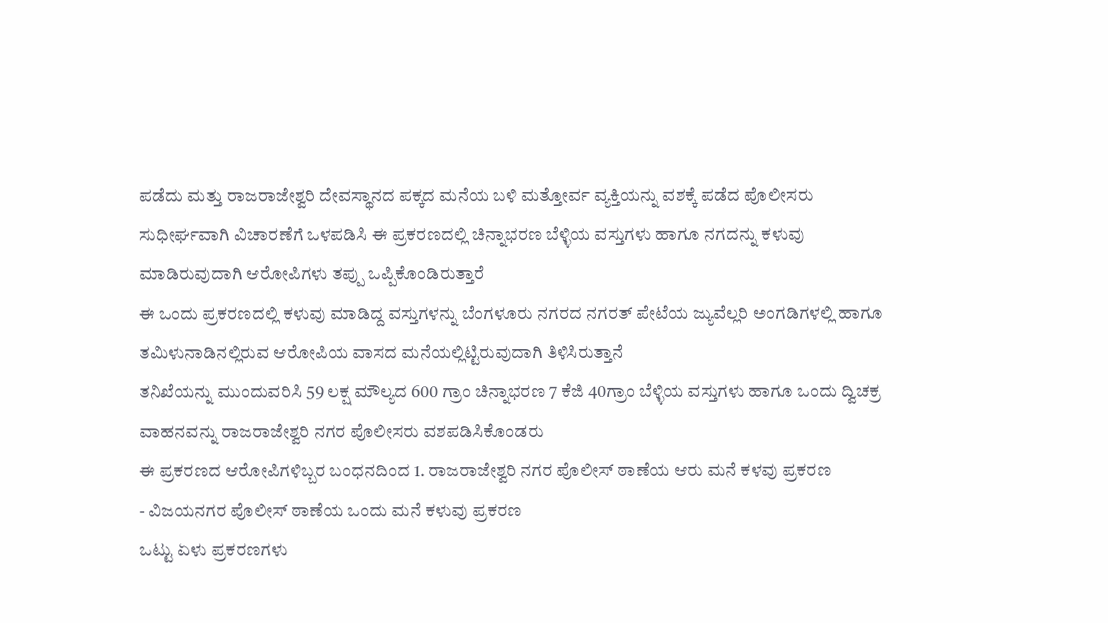ಪಡೆದು ಮತ್ತು ರಾಜರಾಜೇಶ್ವರಿ ದೇವಸ್ಥಾನದ ಪಕ್ಕದ ಮನೆಯ ಬಳಿ ಮತ್ತೋರ್ವ ವ್ಯಕ್ತಿಯನ್ನು ವಶಕ್ಕೆ ಪಡೆದ ಪೊಲೀಸರು ಸುಧೀರ್ಘವಾಗಿ ವಿಚಾರಣೆಗೆ ಒಳಪಡಿಸಿ ಈ ಪ್ರಕರಣದಲ್ಲಿ ಚಿನ್ನಾಭರಣ ಬೆಳ್ಳಿಯ ವಸ್ತುಗಳು ಹಾಗೂ ನಗದನ್ನು ಕಳುವು ಮಾಡಿರುವುದಾಗಿ ಆರೋಪಿಗಳು ತಪ್ಪು ಒಪ್ಪಿಕೊಂಡಿರುತ್ತಾರೆ
ಈ ಒಂದು ಪ್ರಕರಣದಲ್ಲಿ ಕಳುವು ಮಾಡಿದ್ದ ವಸ್ತುಗಳನ್ನು ಬೆಂಗಳೂರು ನಗರದ ನಗರತ್ ಪೇಟೆಯ ಜ್ಯುವೆಲ್ಲರಿ ಅಂಗಡಿಗಳಲ್ಲಿ ಹಾಗೂ ತಮಿಳುನಾಡಿನಲ್ಲಿರುವ ಆರೋಪಿಯ ವಾಸದ ಮನೆಯಲ್ಲಿಟ್ಟಿರುವುದಾಗಿ ತಿಳಿಸಿರುತ್ತಾನೆ
ತನಿಖೆಯನ್ನು ಮುಂದುವರಿಸಿ 59 ಲಕ್ಷ ಮೌಲ್ಯದ 600 ಗ್ರಾಂ ಚಿನ್ನಾಭರಣ 7 ಕೆಜಿ 40ಗ್ರಾಂ ಬೆಳ್ಳಿಯ ವಸ್ತುಗಳು ಹಾಗೂ ಒಂದು ದ್ವಿಚಕ್ರ ವಾಹನವನ್ನು ರಾಜರಾಜೇಶ್ವರಿ ನಗರ ಪೊಲೀಸರು ವಶಪಡಿಸಿಕೊಂಡರು
ಈ ಪ್ರಕರಣದ ಆರೋಪಿಗಳಿಬ್ಬರ ಬಂಧನದಿಂದ 1. ರಾಜರಾಜೇಶ್ವರಿ ನಗರ ಪೊಲೀಸ್ ಠಾಣೆಯ ಆರು ಮನೆ ಕಳವು ಪ್ರಕರಣ
- ವಿಜಯನಗರ ಪೊಲೀಸ್ ಠಾಣೆಯ ಒಂದು ಮನೆ ಕಳುವು ಪ್ರಕರಣ
ಒಟ್ಟು ಏಳು ಪ್ರಕರಣಗಳು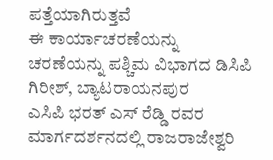ಪತ್ತೆಯಾಗಿರುತ್ತವೆ
ಈ ಕಾರ್ಯಾಚರಣೆಯನ್ನು ಚರಣೆಯನ್ನು ಪಶ್ಚಿಮ ವಿಭಾಗದ ಡಿಸಿಪಿ ಗಿರೀಶ್, ಬ್ಯಾಟರಾಯನಪುರ
ಎಸಿಪಿ ಭರತ್ ಎಸ್ ರೆಡ್ಡಿ ರವರ ಮಾರ್ಗದರ್ಶನದಲ್ಲಿ ರಾಜರಾಜೇಶ್ವರಿ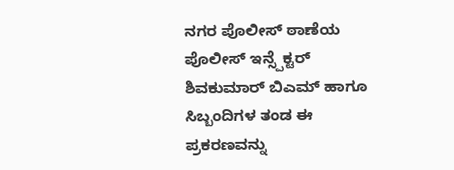ನಗರ ಪೊಲೀಸ್ ಠಾಣೆಯ ಪೊಲೀಸ್ ಇನ್ಸ್ಪೆಕ್ಟರ್ ಶಿವಕುಮಾರ್ ಬಿಎಮ್ ಹಾಗೂ ಸಿಬ್ಬಂದಿಗಳ ತಂಡ ಈ ಪ್ರಕರಣವನ್ನು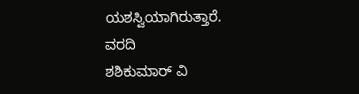ಯಶಸ್ವಿಯಾಗಿರುತ್ತಾರೆ.
ವರದಿ
ಶಶಿಕುಮಾರ್ ವಿ